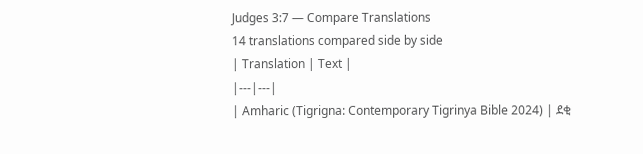Judges 3:7 — Compare Translations
14 translations compared side by side
| Translation | Text |
|---|---|
| Amharic (Tigrigna: Contemporary Tigrinya Bible 2024) | ደቂ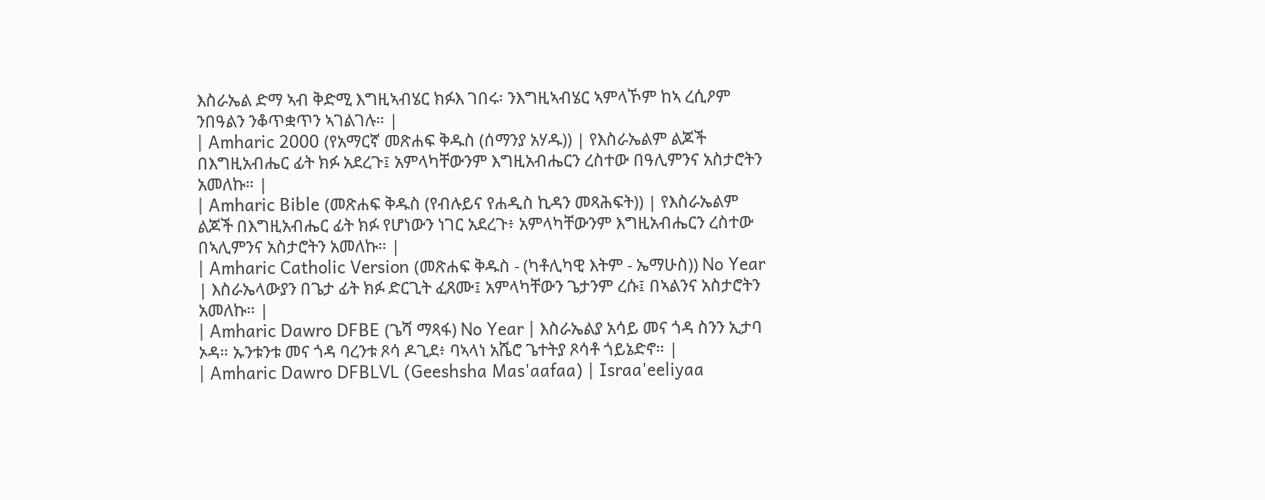እስራኤል ድማ ኣብ ቅድሚ እግዚኣብሄር ክፉእ ገበሩ፡ ንእግዚኣብሄር ኣምላኾም ከኣ ረሲዖም ንበዓልን ንቆጥቋጥን ኣገልገሉ። |
| Amharic 2000 (የአማርኛ መጽሐፍ ቅዱስ (ሰማንያ አሃዱ)) | የእስራኤልም ልጆች በእግዚአብሔር ፊት ክፉ አደረጉ፤ አምላካቸውንም እግዚአብሔርን ረስተው በዓሊምንና አስታሮትን አመለኩ። |
| Amharic Bible (መጽሐፍ ቅዱስ (የብሉይና የሐዲስ ኪዳን መጻሕፍት)) | የእስራኤልም ልጆች በእግዚአብሔር ፊት ክፉ የሆነውን ነገር አደረጉ፥ አምላካቸውንም እግዚአብሔርን ረስተው በኣሊምንና አስታሮትን አመለኩ። |
| Amharic Catholic Version (መጽሐፍ ቅዱስ - (ካቶሊካዊ እትም - ኤማሁስ)) No Year | እስራኤላውያን በጌታ ፊት ክፉ ድርጊት ፈጸሙ፤ አምላካቸውን ጌታንም ረሱ፤ በኣልንና አስታሮትን አመለኩ። |
| Amharic Dawro DFBE (ጌሻ ማጻፋ) No Year | እስራኤልያ አሳይ መና ጎዳ ስንን ኢታባ ኦዳ። ኡንቱንቱ መና ጎዳ ባረንቱ ጾሳ ዶጊደ፥ ባኣላነ አሼሮ ጌተትያ ጾሳቶ ጎይኔድኖ። |
| Amharic Dawro DFBLVL (Geeshsha Mas'aafaa) | Israa'eeliyaa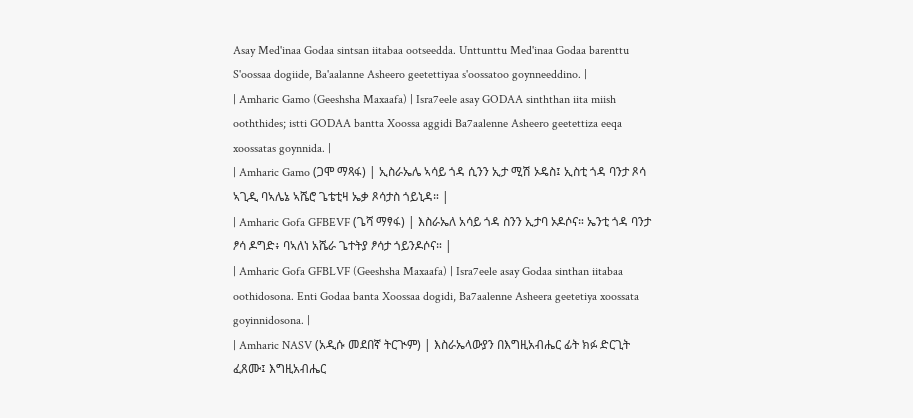Asay Med'inaa Godaa sintsan iitabaa ootseedda. Unttunttu Med'inaa Godaa barenttu S'oossaa dogiide, Ba'aalanne Asheero geetettiyaa s'oossatoo goynneeddino. |
| Amharic Gamo (Geeshsha Maxaafa) | Isra7eele asay GODAA sinththan iita miish ooththides; istti GODAA bantta Xoossa aggidi Ba7aalenne Asheero geetettiza eeqa xoossatas goynnida. |
| Amharic Gamo (ጋሞ ማጻፋ) | ኢስራኤሌ ኣሳይ ጎዳ ሲንን ኢታ ሚሽ ኦዴስ፤ ኢስቲ ጎዳ ባንታ ጾሳ ኣጊዲ ባኣሌኔ ኣሼሮ ጌቴቲዛ ኤቃ ጾሳታስ ጎይኒዳ። |
| Amharic Gofa GFBEVF (ጌሻ ማፃፋ) | እስራኤለ አሳይ ጎዳ ስንን ኢታባ ኦዶሶና። ኤንቲ ጎዳ ባንታ ፆሳ ዶግድ፥ ባኣለነ አሼራ ጌተትያ ፆሳታ ጎይንዶሶና። |
| Amharic Gofa GFBLVF (Geeshsha Maxaafa) | Isra7eele asay Godaa sinthan iitabaa oothidosona. Enti Godaa banta Xoossaa dogidi, Ba7aalenne Asheera geetetiya xoossata goyinnidosona. |
| Amharic NASV (አዲሱ መደበኛ ትርጒም) | እስራኤላውያን በእግዚአብሔር ፊት ክፉ ድርጊት ፈጸሙ፤ እግዚአብሔር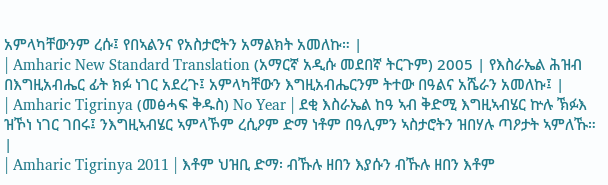አምላካቸውንም ረሱ፤ የበኣልንና የአስታሮትን አማልክት አመለኩ። |
| Amharic New Standard Translation (አማርኛ አዲሱ መደበኛ ትርጉም) 2005 | የእስራኤል ሕዝብ በእግዚአብሔር ፊት ክፉ ነገር አደረጉ፤ አምላካቸውን እግዚአብሔርንም ትተው በዓልና አሼራን አመለኩ፤ |
| Amharic Tigrinya (መፅሓፍ ቅዱስ) No Year | ደቂ እስራኤል ከዓ ኣብ ቅድሚ እግዚኣብሄር ኵሉ ኽፉእ ዝኾነ ነገር ገበሩ፤ ንእግዚኣብሄር ኣምላኾም ረሲዖም ድማ ነቶም በዓሊምን ኣስታሮትን ዝበሃሉ ጣዖታት ኣምለኹ። |
| Amharic Tigrinya 2011 | እቶም ህዝቢ ድማ፡ ብኹሉ ዘበን እያሱን ብኹሉ ዘበን እቶም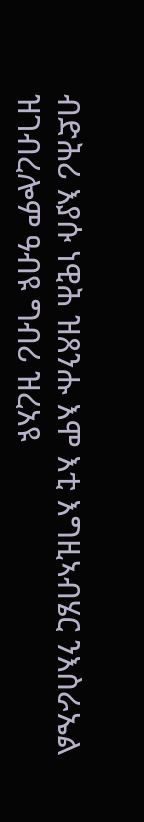ብድሕሪ እያሱ ነዊሕ ዝጸንሑ እሞ እቲ እግዚኣብሄር ንእስራኤል ዝገብረሎም ዓብዩ ግብሪ ዝረአዩ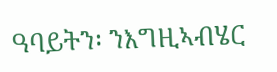ዓባይትን፡ ንእግዚኣብሄር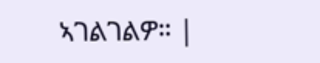ኣገልገልዎ። |